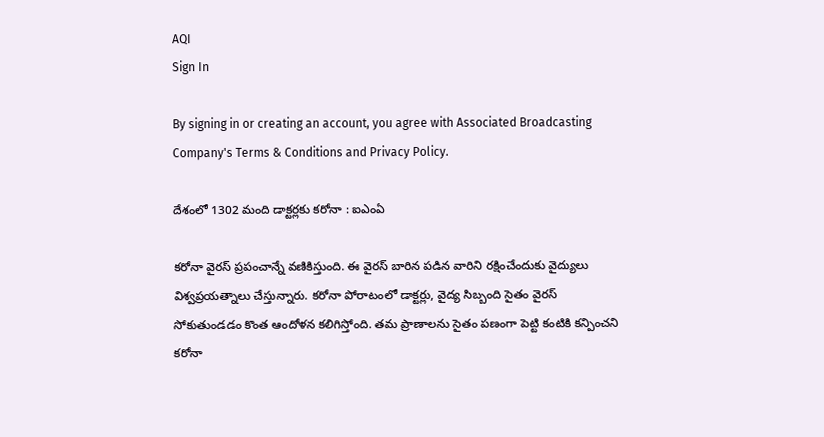AQI
Sign In

By signing in or creating an account, you agree with Associated Broadcasting Company's Terms & Conditions and Privacy Policy.

దేశంలో 1302 మంది డాక్టర్లకు కరోనా : ఐఎంఏ

కరోనా వైరస్‌ ప్రపంచాన్నే వణికిస్తుంది. ఈ వైరస్ బారిన పడిన వారిని రక్షించేందుకు వైద్యులు విశ్వప్రయత్నాలు చేస్తున్నారు. కరోనా పోరాటంలో డాక్టర్లు, వైద్య సిబ్బంది సైతం వైరస్ సోకుతుండడం కొంత ఆందోళన కలిగిస్తోంది. తమ ప్రాణాలను సైతం పణంగా పెట్టి కంటికి కన్పించని కరోనా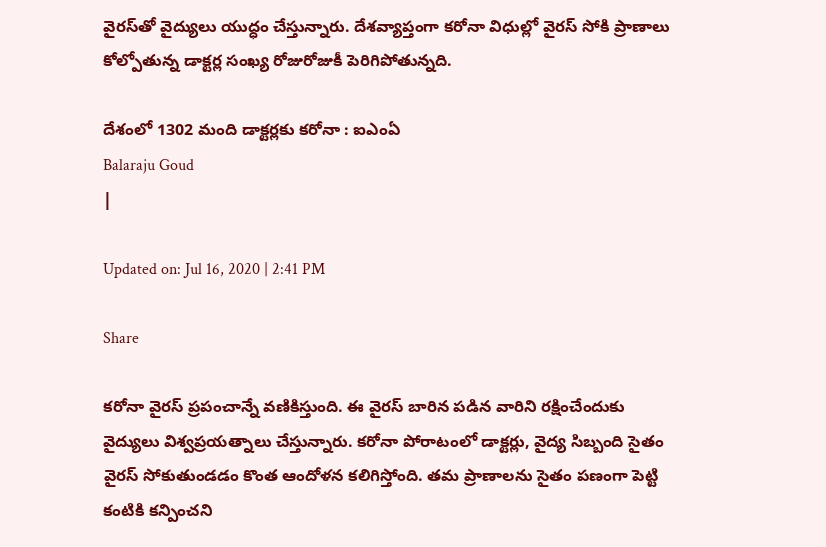వైరస్‌తో వైద్యులు యుద్ధం చేస్తున్నారు. దేశవ్యాప్తంగా కరోనా విధుల్లో వైరస్‌ సోకి ప్రాణాలు కోల్పోతున్న డాక్టర్ల సంఖ్య రోజురోజుకీ పెరిగిపోతున్నది.

దేశంలో 1302 మంది డాక్టర్లకు కరోనా : ఐఎంఏ
Balaraju Goud
|

Updated on: Jul 16, 2020 | 2:41 PM

Share

కరోనా వైరస్‌ ప్రపంచాన్నే వణికిస్తుంది. ఈ వైరస్ బారిన పడిన వారిని రక్షించేందుకు వైద్యులు విశ్వప్రయత్నాలు చేస్తున్నారు. కరోనా పోరాటంలో డాక్టర్లు, వైద్య సిబ్బంది సైతం వైరస్ సోకుతుండడం కొంత ఆందోళన కలిగిస్తోంది. తమ ప్రాణాలను సైతం పణంగా పెట్టి కంటికి కన్పించని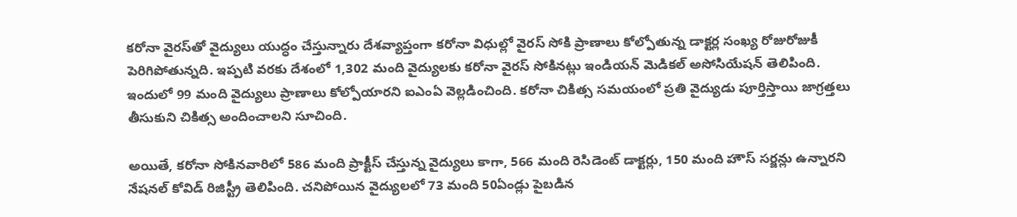కరోనా వైరస్‌తో వైద్యులు యుద్ధం చేస్తున్నారు దేశవ్యాప్తంగా కరోనా విధుల్లో వైరస్‌ సోకి ప్రాణాలు కోల్పోతున్న డాక్టర్ల సంఖ్య రోజురోజుకీ పెరిగిపోతున్నది. ఇప్పటి వరకు దేశంలో 1,302 మంది వైద్యులకు కరోనా వైరస్ సోకినట్లు ఇండియన్‌ మెడికల్‌ అసోసియేషన్‌ తెలిపింది. ఇందులో 99 మంది వైద్యులు ప్రాణాలు కోల్పోయారని ఐఎంఏ వెల్లడించింది. కరోనా చికిత్స సమయంలో ప్రతి వైద్యుడు పూర్తిస్తాయి జాగ్రత్తలు తీసుకుని చికిత్స అందించాలని సూచింది.

అయితే, కరోనా సోకినవారిలో 586 మంది ప్రాక్టీస్‌ చేస్తున్న వైద్యులు కాగా, 566 మంది రెసిడెంట్‌ డాక్టర్లు, 150 మంది హౌస్‌ సర్జన్లు ఉన్నారని నేషనల్‌ కోవిడ్‌ రిజిస్ట్రీ తెలిపింది. చనిపోయిన వైద్యులలో 73 మంది 50ఏండ్లు పైబడిన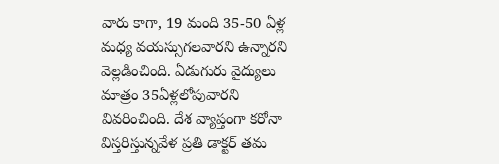వారు కాగా, 19 మంది 35-50 ఏళ్ల మధ్య వయస్సుగలవారని ఉన్నారని వెల్లడించింది. ఏడుగురు వైద్యులు మాత్రం 35ఏళ్లలోపువారని వివరించింది. దేశ వ్యాప్తంగా కరోనా విస్తరిస్తున్నవేళ ప్రతి డాక్టర్ తమ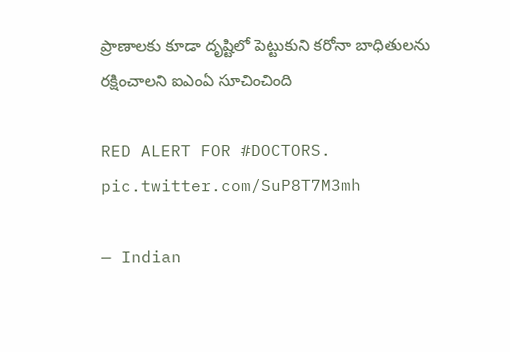ప్రాణాలకు కూడా దృష్టిలో పెట్టుకుని కరోనా బాధితులను రక్షించాలని ఐఎంఏ సూచించింది

RED ALERT FOR #DOCTORS. pic.twitter.com/SuP8T7M3mh

— Indian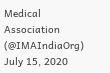Medical Association (@IMAIndiaOrg) July 15, 2020